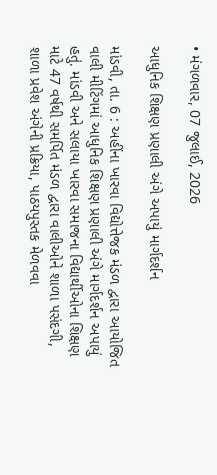• મંગળવાર, 07 જુલાઈ, 2026

આધુનિક શિક્ષણ પ્રણાલી અંગે અપાયું માર્ગદર્શન

માંડવી, તા. 6 : અહીંના ખારવા વિદ્યોત્તેજક મંડળ દ્વારા આયોજિત વાલી મીટિંગમાં આધુનિક શિક્ષણ પ્રણાલી અંગે માર્ગદર્શન અપાયું હતું. માંડવી અને સલાયા ખારવા સમાજના વિદ્યાર્થીઓના શિક્ષણ માટે 47 વર્ષથી સમર્પિત મંડળ દ્વારા વાલીઓને શાળા પસંદગી, શાળા પ્રવેશ અંગેની પ્રક્રિયા, પાઠયપુસ્તક મેળવવા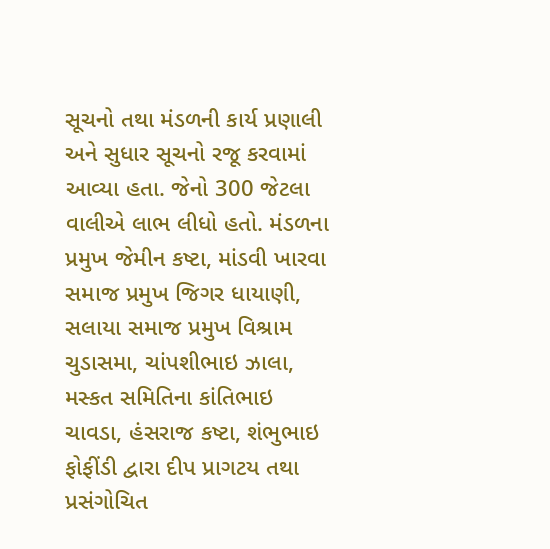સૂચનો તથા મંડળની કાર્ય પ્રણાલી અને સુધાર સૂચનો રજૂ કરવામાં આવ્યા હતા. જેનો 300 જેટલા વાલીએ લાભ લીધો હતો. મંડળના પ્રમુખ જેમીન કષ્ટા, માંડવી ખારવા સમાજ પ્રમુખ જિગર ધાયાણી, સલાયા સમાજ પ્રમુખ વિશ્રામ ચુડાસમા, ચાંપશીભાઇ ઝાલા, મસ્કત સમિતિના કાંતિભાઇ ચાવડા, હંસરાજ કષ્ટા, શંભુભાઇ ફોફીંડી દ્વારા દીપ પ્રાગટય તથા પ્રસંગોચિત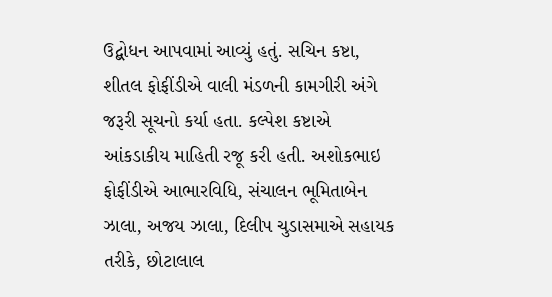ઉદ્બોધન આપવામાં આવ્યું હતું. સચિન કષ્ટા, શીતલ ફોફીંડીએ વાલી મંડળની કામગીરી અંગે જરૂરી સૂચનો કર્યા હતા. કલ્પેશ કષ્ટાએ આંકડાકીય માહિતી રજૂ કરી હતી. અશોકભાઇ ફોફીંડીએ આભારવિધિ, સંચાલન ભૂમિતાબેન ઝાલા, અજય ઝાલા, દિલીપ ચુડાસમાએ સહાયક તરીકે, છોટાલાલ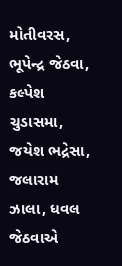મોતીવરસ, ભૂપેન્દ્ર જેઠવા, કલ્પેશ ચુડાસમા, જયેશ ભદ્રેસા, જલારામ ઝાલા, ધવલ જેઠવાએ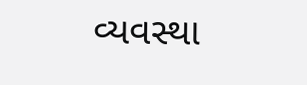વ્યવસ્થા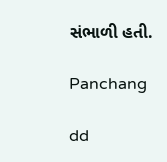સંભાળી હતી.

Panchang

dd